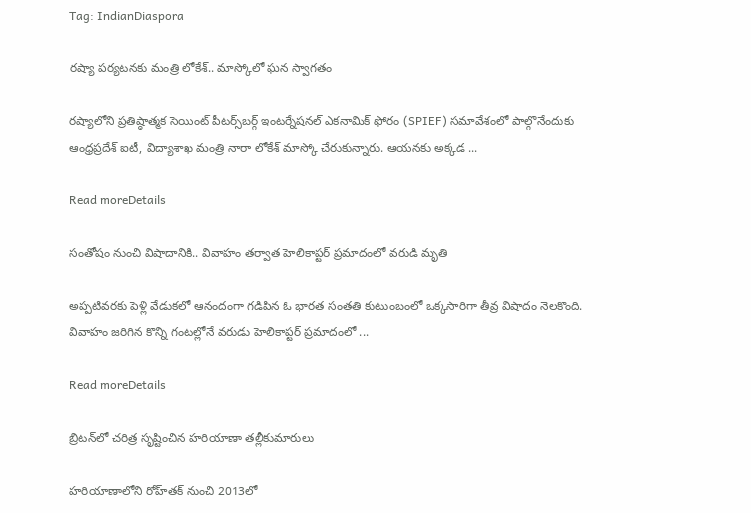Tag: IndianDiaspora

రష్యా పర్యటనకు మంత్రి లోకేశ్‌.. మాస్కోలో ఘన స్వాగతం

రష్యాలోని ప్రతిష్ఠాత్మక సెయింట్ పీటర్స్‌బర్గ్ ఇంటర్నేషనల్ ఎకనామిక్ ఫోరం (SPIEF) సమావేశంలో పాల్గొనేందుకు ఆంధ్రప్రదేశ్ ఐటీ, విద్యాశాఖ మంత్రి నారా లోకేశ్ మాస్కో చేరుకున్నారు. ఆయనకు అక్కడ ...

Read moreDetails

సంతోషం నుంచి విషాదానికి.. వివాహం తర్వాత హెలికాప్టర్ ప్రమాదంలో వరుడి మృతి

అప్పటివరకు పెళ్లి వేడుకలో ఆనందంగా గడిపిన ఓ భారత సంతతి కుటుంబంలో ఒక్కసారిగా తీవ్ర విషాదం నెలకొంది. వివాహం జరిగిన కొన్ని గంటల్లోనే వరుడు హెలికాప్టర్ ప్రమాదంలో ...

Read moreDetails

బ్రిటన్‌లో చరిత్ర సృష్టించిన హరియాణా తల్లీకుమారులు

హరియాణాలోని రోహ్‌తక్‌ నుంచి 2013లో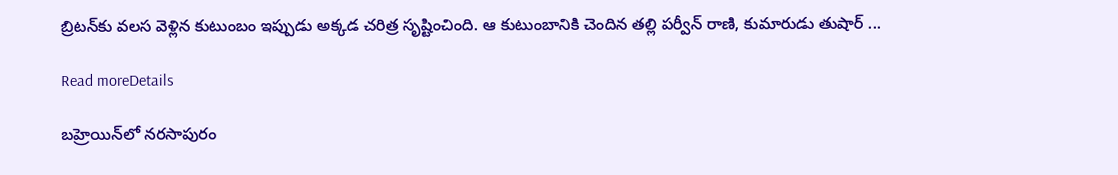బ్రిటన్‌కు వలస వెళ్లిన కుటుంబం ఇప్పుడు అక్కడ చరిత్ర సృష్టించింది. ఆ కుటుంబానికి చెందిన తల్లి పర్వీన్ రాణి, కుమారుడు తుషార్ ...

Read moreDetails

బహ్రెయిన్‌లో నరసాపురం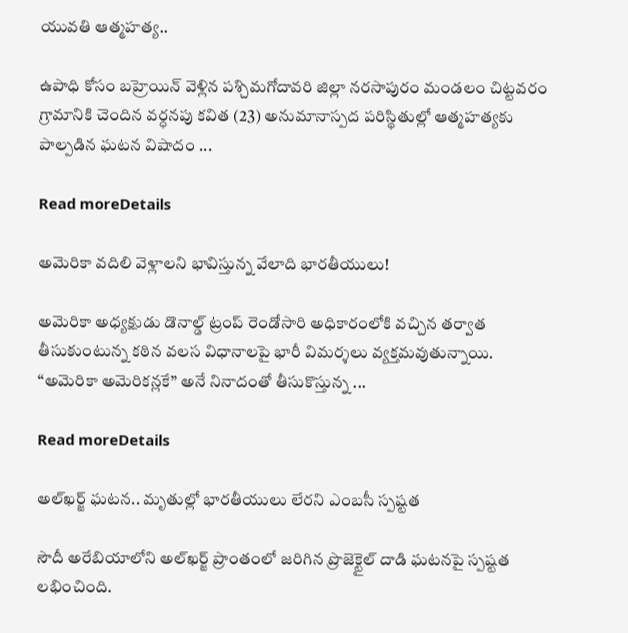యువతి ఆత్మహత్య..

ఉపాధి కోసం బహ్రెయిన్‌ వెళ్లిన పశ్చిమగోదావరి జిల్లా నరసాపురం మండలం చిట్టవరం గ్రామానికి చెందిన వర్ధనపు కవిత (23) అనుమానాస్పద పరిస్థితుల్లో ఆత్మహత్యకు పాల్పడిన ఘటన విషాదం ...

Read moreDetails

అమెరికా వదిలి వెళ్లాలని భావిస్తున్న వేలాది భారతీయులు!

అమెరికా అధ్యక్షుడు డొనాల్డ్ ట్రంప్ రెండోసారి అధికారంలోకి వచ్చిన తర్వాత తీసుకుంటున్న కఠిన వలస విధానాలపై భారీ విమర్శలు వ్యక్తమవుతున్నాయి. “అమెరికా అమెరికన్లకే” అనే నినాదంతో తీసుకొస్తున్న ...

Read moreDetails

అల్‌ఖర్జ్ ఘటన.. మృతుల్లో భారతీయులు లేరని ఎంబసీ స్పష్టత

సౌదీ అరేబియాలోని అల్‌ఖర్జ్‌ ప్రాంతంలో జరిగిన ప్రొజెక్టైల్‌ దాడి ఘటనపై స్పష్టత లభించింది.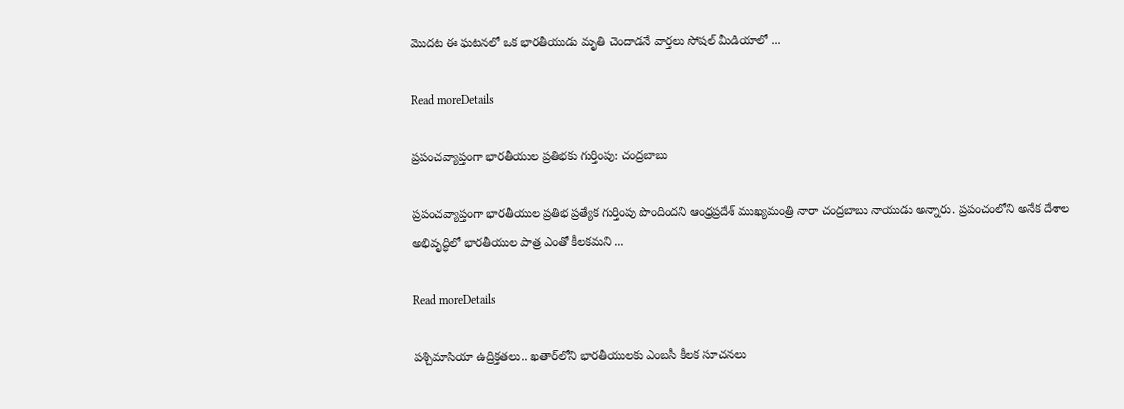మొదట ఈ ఘటనలో ఒక భారతీయుడు మృతి చెందాడనే వార్తలు సోషల్‌ మీడియాలో ...

Read moreDetails

ప్రపంచవ్యాప్తంగా భారతీయుల ప్రతిభకు గుర్తింపు: చంద్రబాబు

ప్రపంచవ్యాప్తంగా భారతీయుల ప్రతిభ ప్రత్యేక గుర్తింపు పొందిందని ఆంధ్రప్రదేశ్ ముఖ్యమంత్రి నారా చంద్రబాబు నాయుడు అన్నారు. ప్రపంచంలోని అనేక దేశాల అభివృద్ధిలో భారతీయుల పాత్ర ఎంతో కీలకమని ...

Read moreDetails

పశ్చిమాసియా ఉద్రిక్తతలు.. ఖతార్‌లోని భారతీయులకు ఎంబసీ కీలక సూచనలు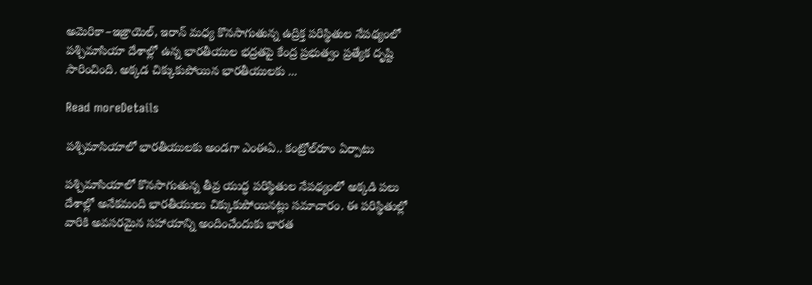అమెరికా–ఇజ్రాయెల్‌, ఇరాన్ మధ్య కొనసాగుతున్న ఉద్రిక్త పరిస్థితుల నేపథ్యంలో పశ్చిమాసియా దేశాల్లో ఉన్న భారతీయుల భద్రతపై కేంద్ర ప్రభుత్వం ప్రత్యేక దృష్టి సారించింది. అక్కడ చిక్కుకుపోయిన భారతీయులకు ...

Read moreDetails

పశ్చిమాసియాలో భారతీయులకు అండగా ఎంఈఏ.. కంట్రోల్‌రూం ఏర్పాటు

పశ్చిమాసియాలో కొనసాగుతున్న తీవ్ర యుద్ధ పరిస్థితుల నేపథ్యంలో అక్కడి పలు దేశాల్లో అనేకమంది భారతీయులు చిక్కుకుపోయినట్లు సమాచారం. ఈ పరిస్థితుల్లో వారికి అవసరమైన సహాయాన్ని అందించేందుకు భారత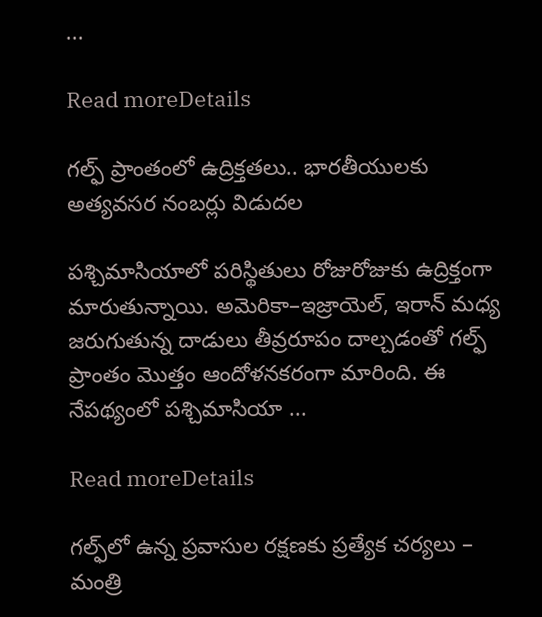...

Read moreDetails

గల్ఫ్ ప్రాంతంలో ఉద్రిక్తతలు.. భారతీయులకు అత్యవసర నంబర్లు విడుదల

పశ్చిమాసియాలో పరిస్థితులు రోజురోజుకు ఉద్రిక్తంగా మారుతున్నాయి. అమెరికా–ఇజ్రాయెల్‌, ఇరాన్‌ మధ్య జరుగుతున్న దాడులు తీవ్రరూపం దాల్చడంతో గల్ఫ్‌ ప్రాంతం మొత్తం ఆందోళనకరంగా మారింది. ఈ నేపథ్యంలో పశ్చిమాసియా ...

Read moreDetails

గల్ఫ్‌లో ఉన్న ప్రవాసుల రక్షణకు ప్రత్యేక చర్యలు – మంత్రి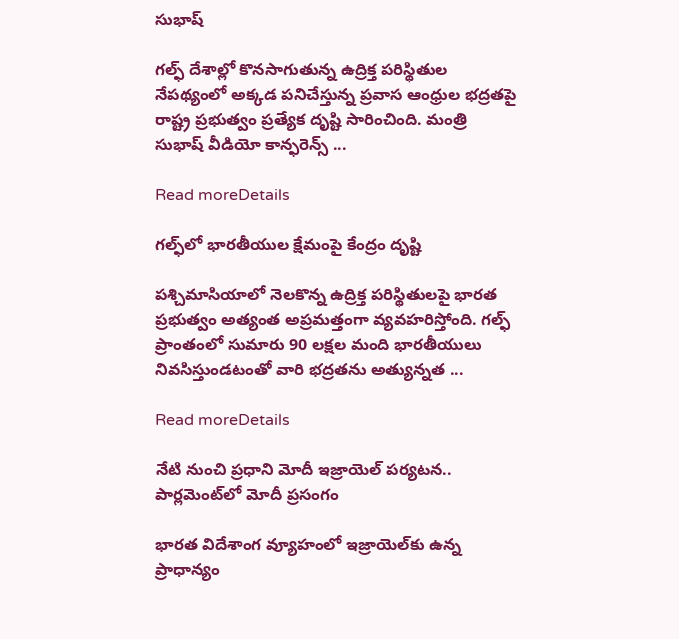సుభాష్

గల్ఫ్ దేశాల్లో కొనసాగుతున్న ఉద్రిక్త పరిస్థితుల నేపథ్యంలో అక్కడ పనిచేస్తున్న ప్రవాస ఆంధ్రుల భద్రతపై రాష్ట్ర ప్రభుత్వం ప్రత్యేక దృష్టి సారించింది. మంత్రి సుభాష్ వీడియో కాన్ఫరెన్స్ ...

Read moreDetails

గల్ఫ్‌లో భారతీయుల క్షేమంపై కేంద్రం దృష్టి

పశ్చిమాసియాలో నెలకొన్న ఉద్రిక్త పరిస్థితులపై భారత ప్రభుత్వం అత్యంత అప్రమత్తంగా వ్యవహరిస్తోంది. గల్ఫ్‌ ప్రాంతంలో సుమారు 90 లక్షల మంది భారతీయులు నివసిస్తుండటంతో వారి భద్రతను అత్యున్నత ...

Read moreDetails

నేటి నుంచి ప్రధాని మోదీ ఇజ్రాయెల్‌ పర్యటన.. పార్లమెంట్‌లో మోదీ ప్రసంగం

భారత విదేశాంగ వ్యూహంలో ఇజ్రాయెల్‌కు ఉన్న ప్రాధాన్యం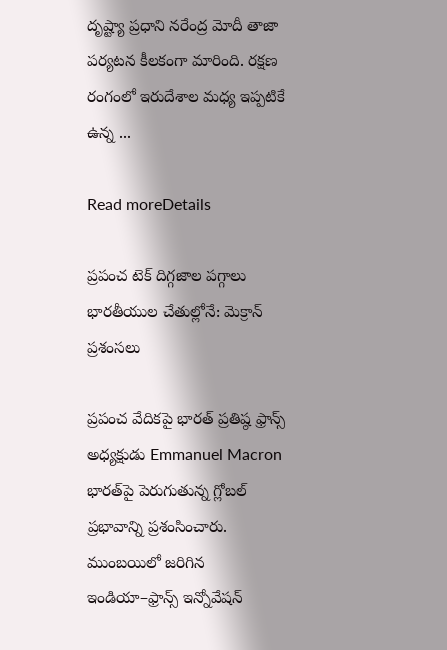దృష్ట్యా ప్రధాని నరేంద్ర మోదీ తాజా పర్యటన కీలకంగా మారింది. రక్షణ రంగంలో ఇరుదేశాల మధ్య ఇప్పటికే ఉన్న ...

Read moreDetails

ప్రపంచ టెక్ దిగ్గజాల పగ్గాలు భారతీయుల చేతుల్లోనే: మెక్రాన్ ప్రశంసలు

ప్రపంచ వేదికపై భారత్ ప్రతిష్ఠ ఫ్రాన్స్ అధ్యక్షుడు Emmanuel Macron భారత్‌పై పెరుగుతున్న గ్లోబల్ ప్రభావాన్ని ప్రశంసించారు. ముంబయిలో జరిగిన ఇండియా–ఫ్రాన్స్ ఇన్నోవేషన్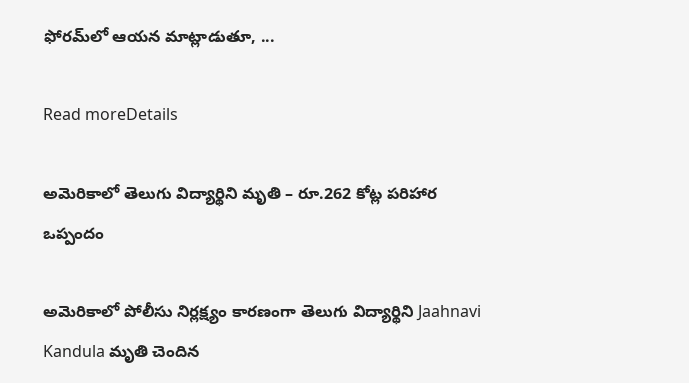ఫోరమ్‌లో ఆయన మాట్లాడుతూ, ...

Read moreDetails

అమెరికాలో తెలుగు విద్యార్థిని మృతి – రూ.262 కోట్ల పరిహార ఒప్పందం

అమెరికాలో పోలీసు నిర్లక్ష్యం కారణంగా తెలుగు విద్యార్థిని Jaahnavi Kandula మృతి చెందిన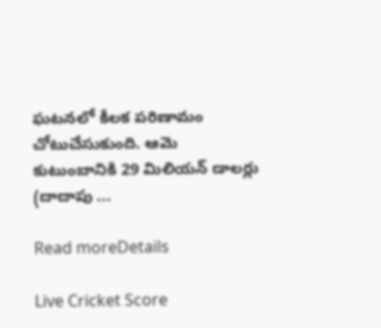ఘటనలో కీలక పరిణామం చోటుచేసుకుంది. ఆమె కుటుంబానికి 29 మిలియన్ డాలర్లు (దాదాపు ...

Read moreDetails

Live Cricket Score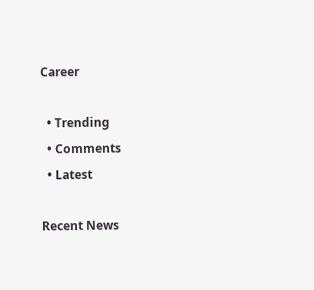Career

  • Trending
  • Comments
  • Latest

Recent News